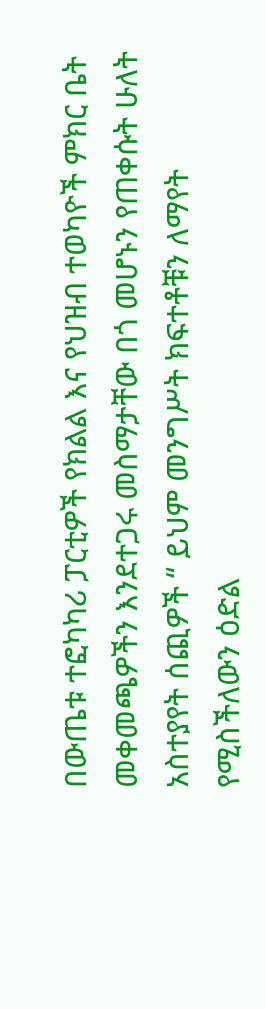በውጤቱ ተፎካካሪ ፓርቲዎች የክልል እና የህዝብ ተወካዮች ምክር ቤት መቀመጫዎችን እንደተጋሩ መስማታቸው በጎ መሆኑን የጠቀሱት ሁለት አስተያየት ሰጪዎች “ ይህም መንግሥት ክፍተቶቹን ለማየት የሚስችለውን ዕድል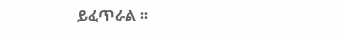ይፈጥራል ፡፡